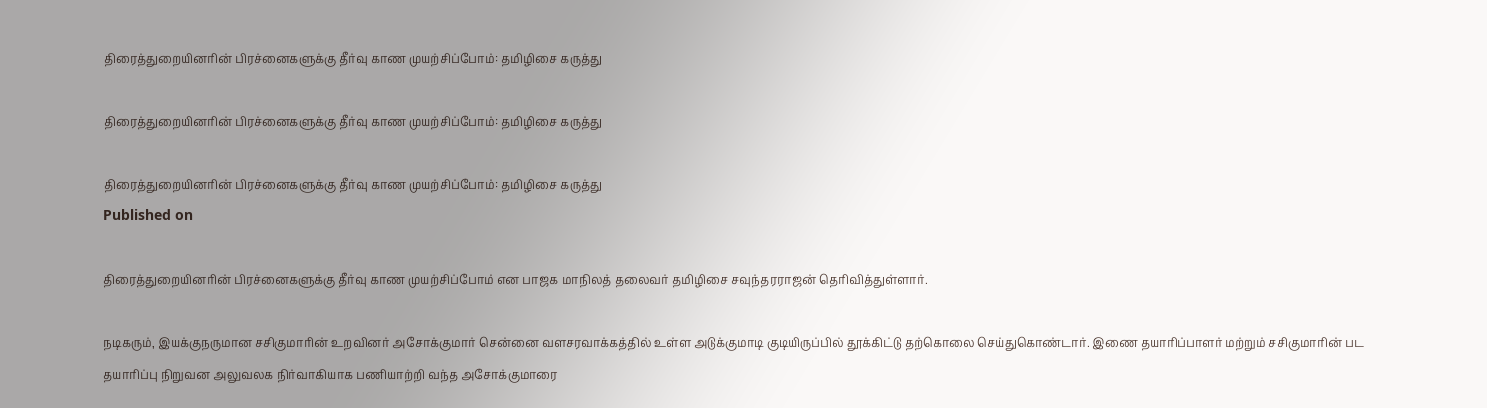திரைத்துறையினரின் பிரச்னைகளுக்கு தீர்வு காண முயற்சிப்போம்: தமிழிசை கருத்து

திரைத்துறையினரின் பிரச்னைகளுக்கு தீர்வு காண முயற்சிப்போம்: தமிழிசை கருத்து

திரைத்துறையினரின் பிரச்னைகளுக்கு தீர்வு காண முயற்சிப்போம்: தமிழிசை கருத்து
Published on

திரைத்துறையினரின் பிரச்னைகளுக்கு தீர்வு காண முயற்சிப்போம் என பாஜக மாநிலத் தலைவர் தமிழிசை சவுந்தரராஜன் தெரிவித்துள்ளார்.

நடிகரும், இயக்குநருமான சசிகுமாரின் உறவினர் அசோக்குமார் சென்னை வளசரவாக்கத்தில் உள்ள அடுக்குமாடி குடியிருப்பில் தூக்கிட்டு தற்கொலை செய்துகொண்டார். இணை தயாரிப்பாளர் மற்றும் சசிகுமாரின் பட தயாரிப்பு நிறுவன அலுவலக நிர்வாகியாக பணியாற்றி வந்த அசோக்குமாரை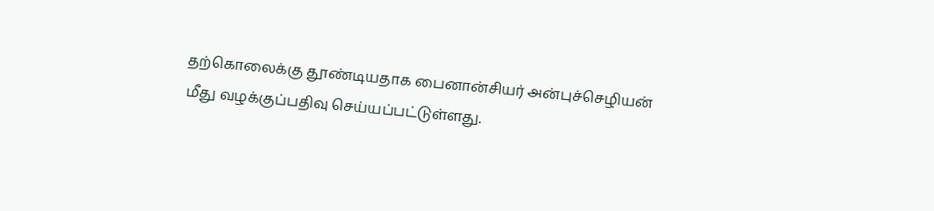தற்கொலைக்கு தூண்டியதாக பைனான்சியர் அன்புச்செழியன் மீது வழக்குப்பதிவு செய்யப்பட்டுள்ளது.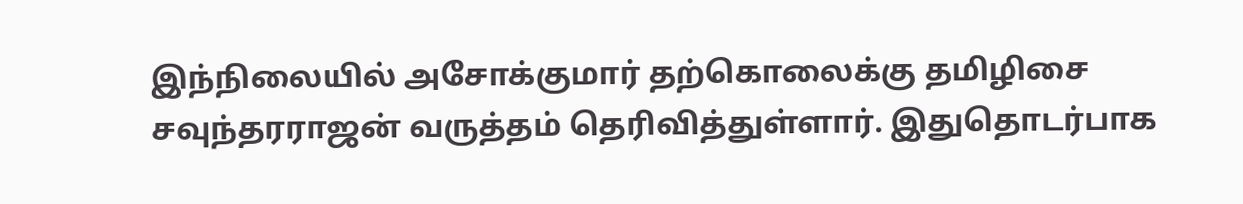இந்நிலையில் அசோக்குமார் தற்கொலைக்கு தமிழிசை சவுந்தரராஜன் வருத்தம் தெரிவித்துள்ளார். இதுதொடர்பாக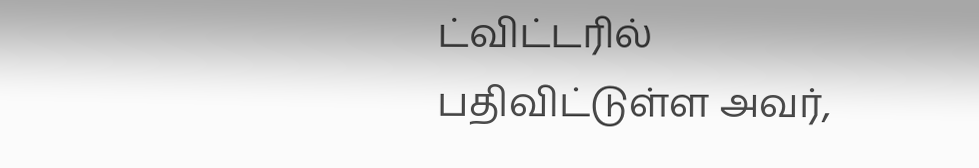ட்விட்டரில் பதிவிட்டுள்ள அவர்,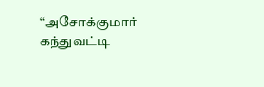“அசோக்குமார் கந்துவட்டி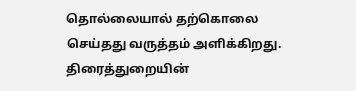தொல்லையால் தற்கொலை செய்தது வருத்தம் அளிக்கிறது. திரைத்துறையின்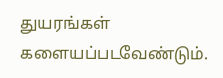துயரங்கள் களையப்படவேண்டும்.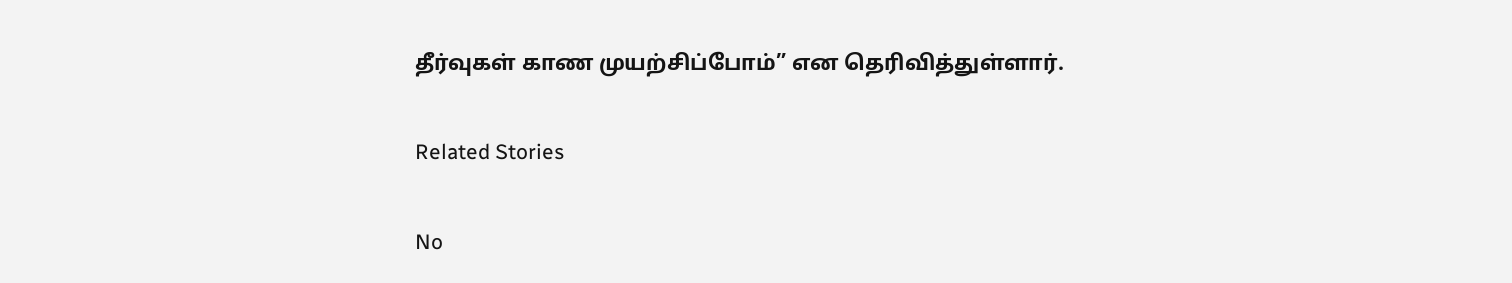தீர்வுகள் காண முயற்சிப்போம்” என தெரிவித்துள்ளார்.

Related Stories

No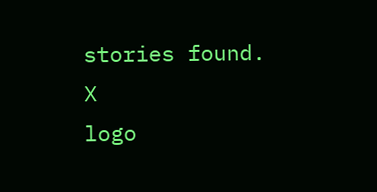stories found.
X
logo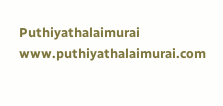Puthiyathalaimurai
www.puthiyathalaimurai.com